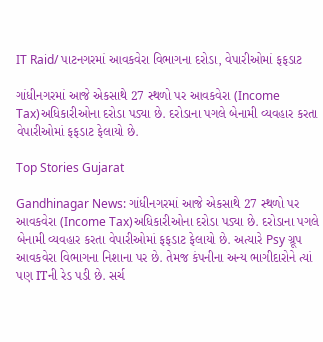IT Raid/ પાટનગરમાં આવકવેરા વિભાગના દરોડા, વેપારીઓમાં ફફડાટ

ગાંધીનગરમાં આજે એકસાથે 27 સ્થળો પર આવકવેરા (Income Tax)અધિકારીઓના દરોડા પડ્યા છે. દરોડાના પગલે બેનામી વ્યવહાર કરતા વેપારીઓમાં ફફડાટ ફેલાયો છે.

Top Stories Gujarat

Gandhinagar News: ગાંધીનગરમાં આજે એકસાથે 27 સ્થળો પર આવકવેરા (Income Tax)અધિકારીઓના દરોડા પડ્યા છે. દરોડાના પગલે બેનામી વ્યવહાર કરતા વેપારીઓમાં ફફડાટ ફેલાયો છે. અત્યારે Psy ગ્રૂપ આવકવેરા વિભાગના નિશાના પર છે. તેમજ કંપનીના અન્ય ભાગીદારોને ત્યાં પણ ITની રેડ પડી છે. સર્ચ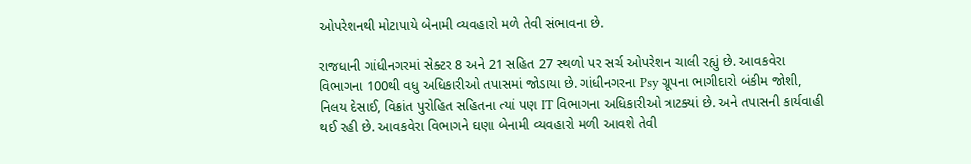ઓપરેશનથી મોટાપાયે બેનામી વ્યવહારો મળે તેવી સંભાવના છે.

રાજધાની ગાંધીનગરમાં સેક્ટર 8 અને 21 સહિત 27 સ્થળો પર સર્ચ ઓપરેશન ચાલી રહ્યું છે. આવકવેરા વિભાગના 100થી વધુ અધિકારીઓ તપાસમાં જોડાયા છે. ગાંધીનગરના Psy ગ્રૂપના ભાગીદારો બંકીમ જોશી, નિલય દેસાઈ, વિક્રાંત પુરોહિત સહિતના ત્યાં પણ IT વિભાગના અધિકારીઓ ત્રાટક્યાં છે. અને તપાસની કાર્યવાહી થઈ રહી છે. આવકવેરા વિભાગને ઘણા બેનામી વ્યવહારો મળી આવશે તેવી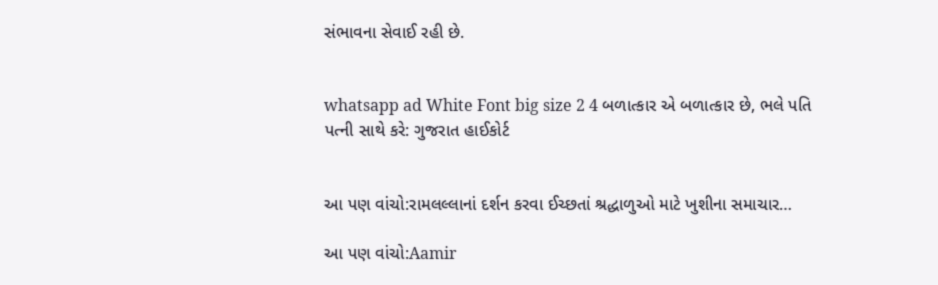સંભાવના સેવાઈ રહી છે.


whatsapp ad White Font big size 2 4 બળાત્કાર એ બળાત્કાર છે, ભલે પતિ પત્ની સાથે કરે: ગુજરાત હાઈકોર્ટ


આ પણ વાંચો:રામલલ્લાનાં દર્શન કરવા ઈચ્છતાં શ્રદ્ધાળુઓ માટે ખુશીના સમાચાર…

આ પણ વાંચો:Aamir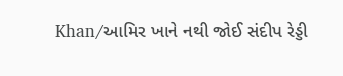Khan/આમિર ખાને નથી જોઈ સંદીપ રેડ્ડી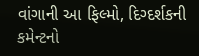વાંગાની આ ફિલ્મો, દિગ્દર્શકની કમેન્ટનો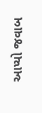આપ્યો જવાબ